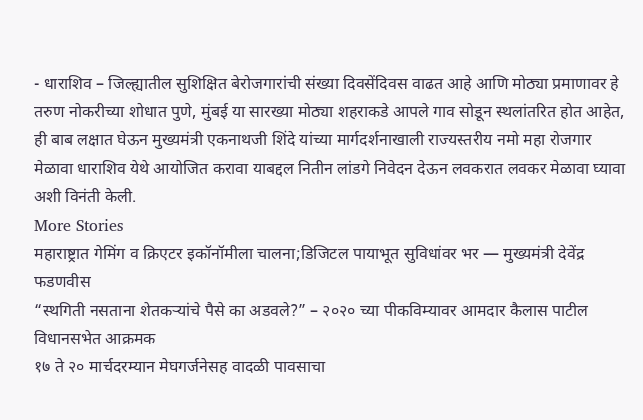- धाराशिव – जिल्ह्यातील सुशिक्षित बेरोजगारांची संख्या दिवसेंदिवस वाढत आहे आणि मोठ्या प्रमाणावर हे तरुण नोकरीच्या शोधात पुणे, मुंबई या सारख्या मोठ्या शहराकडे आपले गाव सोडून स्थलांतरित होत आहेत, ही बाब लक्षात घेऊन मुख्यमंत्री एकनाथजी शिंदे यांच्या मार्गदर्शनाखाली राज्यस्तरीय नमो महा रोजगार मेळावा धाराशिव येथे आयोजित करावा याबद्दल नितीन लांडगे निवेदन देऊन लवकरात लवकर मेळावा घ्यावा अशी विनंती केली.
More Stories
महाराष्ट्रात गेमिंग व क्रिएटर इकॉनॉमीला चालना;डिजिटल पायाभूत सुविधांवर भर — मुख्यमंत्री देवेंद्र फडणवीस
“स्थगिती नसताना शेतकऱ्यांचे पैसे का अडवले?” – २०२० च्या पीकविम्यावर आमदार कैलास पाटील विधानसभेत आक्रमक
१७ ते २० मार्चदरम्यान मेघगर्जनेसह वादळी पावसाचा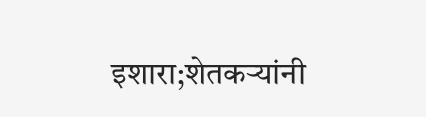इशारा;शेतकऱ्यांनी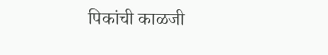पिकांची काळजी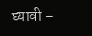घ्यावी –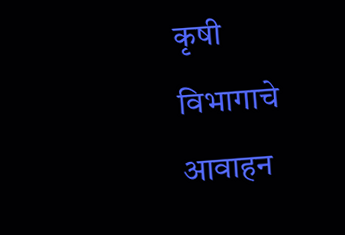कृषी विभागाचे आवाहन